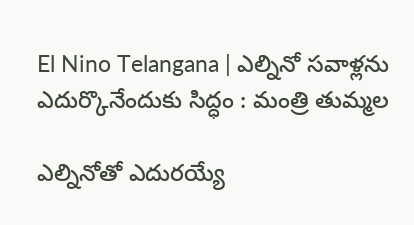El Nino Telangana | ఎల్నినో సవాళ్లను ఎదుర్కొనేందుకు సిద్ధం : మంత్రి తుమ్మల

ఎల్నినోతో ఎదురయ్యే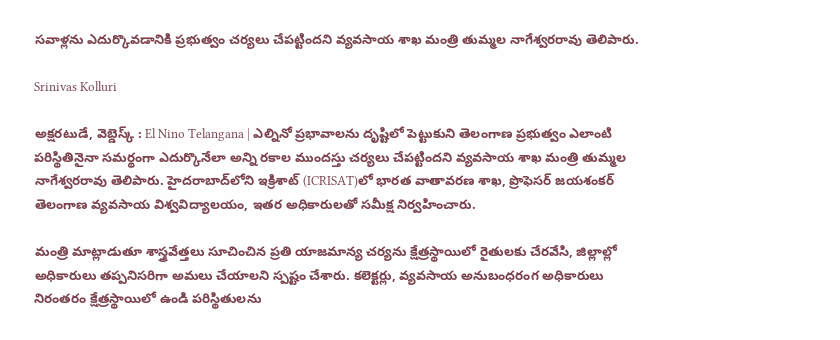సవాళ్లను ఎదుర్కొవడానికి ప్రభుత్వం చర్యలు చేపట్టిందని వ్యవసాయ శాఖ మంత్రి తుమ్మల నాగేశ్వరరావు తెలిపారు.

Srinivas Kolluri

అక్షరటుడే, వెబ్డెస్క్ : El Nino Telangana | ఎల్నినో ప్రభావాలను దృష్టిలో పెట్టుకుని తెలంగాణ ప్రభుత్వం ఎలాంటి పరిస్థితినైనా సమర్థంగా ఎదుర్కొనేలా అన్ని రకాల ముందస్తు చర్యలు చేపట్టిందని వ్యవసాయ శాఖ మంత్రి తుమ్మల నాగేశ్వరరావు తెలిపారు. హైదరాబాద్‌లోని ఇక్రిశాట్ (ICRISAT)లో భారత వాతావరణ శాఖ, ప్రొఫెసర్ జయశంకర్ తెలంగాణ వ్యవసాయ విశ్వవిద్యాలయం, ఇతర అధికారులతో సమీక్ష నిర్వహించారు.

మంత్రి మాట్లాడుతూ శాస్త్రవేత్తలు సూచించిన ప్రతి యాజమాన్య చర్యను క్షేత్రస్థాయిలో రైతులకు చేరవేసి, జిల్లాల్లో అధికారులు తప్పనిసరిగా అమలు చేయాలని స్పష్టం చేశారు. కలెక్టర్లు, వ్యవసాయ అనుబంధరంగ అధికారులు నిరంతరం క్షేత్రస్థాయిలో ఉండి పరిస్థితులను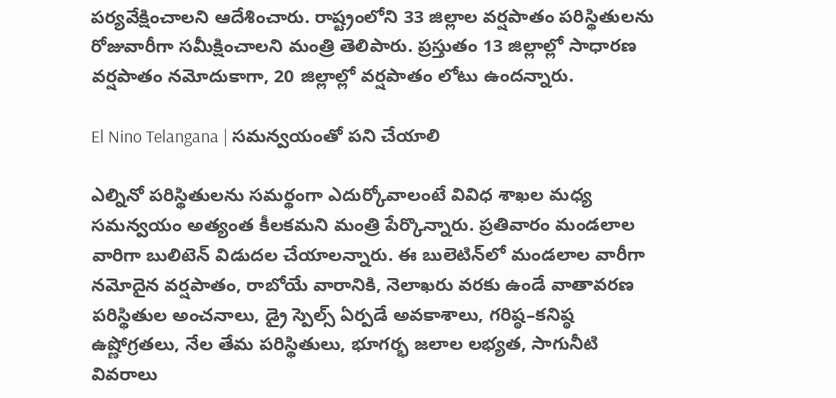పర్యవేక్షించాలని ఆదేశించారు. రాష్ట్రంలోని 33 జిల్లాల వర్షపాతం పరిస్థితులను రోజువారీగా సమీక్షించాలని మంత్రి తెలిపారు. ప్రస్తుతం 13 జిల్లాల్లో సాధారణ వర్షపాతం నమోదుకాగా, 20 జిల్లాల్లో వర్షపాతం లోటు ఉందన్నారు.

El Nino Telangana | సమన్వయంతో పని చేయాలి

ఎల్నినో పరిస్థితులను సమర్థంగా ఎదుర్కోవాలంటే వివిధ శాఖల మధ్య సమన్వయం అత్యంత కీలకమని మంత్రి పేర్కొన్నారు. ప్రతివారం మండలాల వారిగా బులిటెన్ విడుదల చేయాలన్నారు. ఈ బులెటిన్‌లో మండలాల వారీగా నమోదైన వర్షపాతం, రాబోయే వారానికి, నెలాఖరు వరకు ఉండే వాతావరణ పరిస్థితుల అంచనాలు, డ్రై స్పెల్స్ ఏర్పడే అవకాశాలు, గరిష్ఠ–కనిష్ఠ ఉష్ణోగ్రతలు, నేల తేమ పరిస్థితులు, భూగర్భ జలాల లభ్యత, సాగునీటి వివరాలు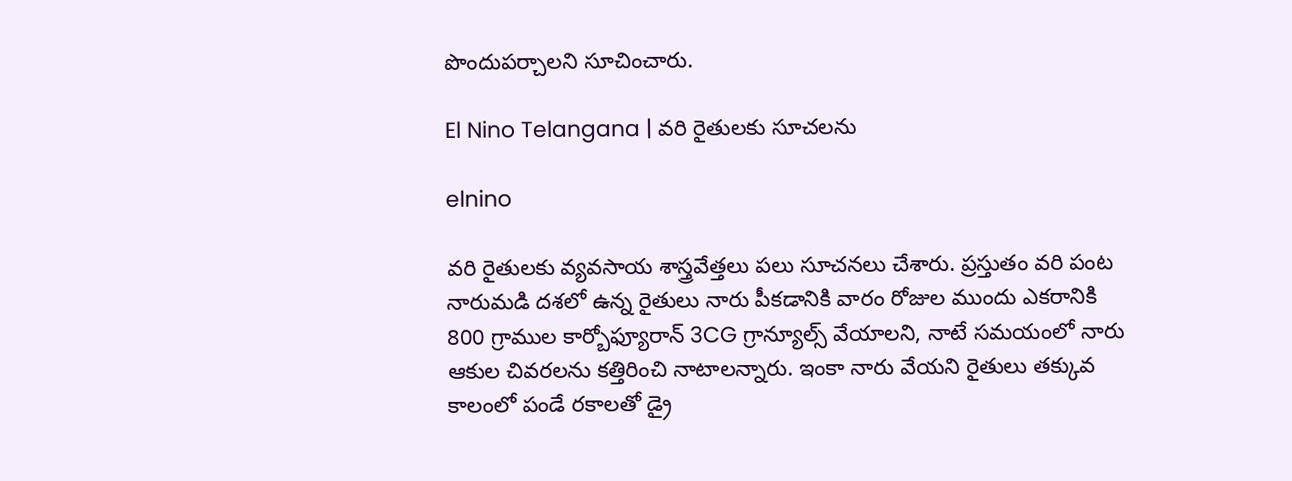పొందుపర్చాలని సూచించారు.

El Nino Telangana | వరి రైతులకు సూచలను

elnino

వరి రైతులకు వ్యవసాయ శాస్త్రవేత్తలు పలు సూచనలు చేశారు. ప్రస్తుతం వరి పంట నారుమడి దశలో ఉన్న రైతులు నారు పీకడానికి వారం రోజుల ముందు ఎకరానికి 800 గ్రాముల కార్బోఫ్యూరాన్ 3CG గ్రాన్యూల్స్ వేయాలని, నాటే సమయంలో నారు ఆకుల చివరలను కత్తిరించి నాటాలన్నారు. ఇంకా నారు వేయని రైతులు తక్కువ కాలంలో పండే రకాలతో డ్రై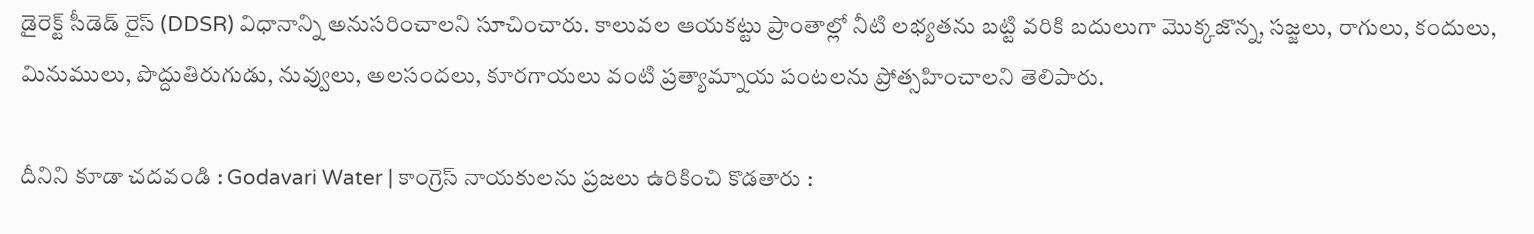డైరెక్ట్ సీడెడ్ రైస్ (DDSR) విధానాన్ని అనుసరించాలని సూచించారు. కాలువల ఆయకట్టు ప్రాంతాల్లో నీటి లభ్యతను బట్టి వరికి బదులుగా మొక్కజొన్న, సజ్జలు, రాగులు, కందులు, మినుములు, పొద్దుతిరుగుడు, నువ్వులు, అలసందలు, కూరగాయలు వంటి ప్రత్యామ్నాయ పంటలను ప్రోత్సహించాలని తెలిపారు.

దీనిని కూడా చదవండి : Godavari Water | కాంగ్రెస్ నాయకులను ప్రజలు ఉరికించి కొడతారు :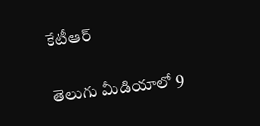కేటీఆర్

తెలుగు మీడియాలో 9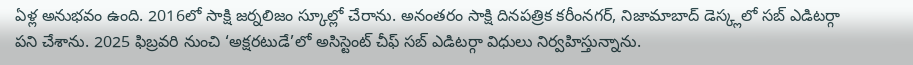ఏళ్ల అనుభవం ఉంది. 2016లో సాక్షి జర్నలిజం స్కూల్లో చేరాను. అనంతరం సాక్షి దినపత్రిక కరీంనగర్, నిజామాబాద్ డెస్క్లలో సబ్ ఎడిటర్గా పని చేశాను. 2025 ఫిబ్రవరి నుంచి ‘అక్షరటుడే’లో అసిస్టెంట్ చీఫ్ సబ్ ఎడిటర్గా విధులు నిర్వహిస్తున్నాను.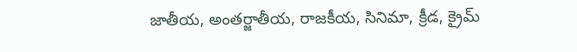జాతీయ, అంతర్జాతీయ, రాజకీయ, సినిమా, క్రీడ, క్రైమ్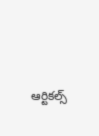ఆర్టికల్స్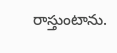రాస్తుంటాను.